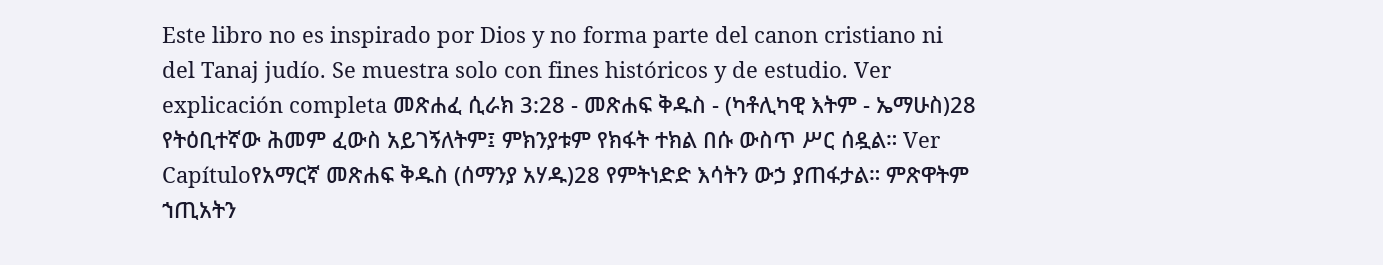Este libro no es inspirado por Dios y no forma parte del canon cristiano ni del Tanaj judío. Se muestra solo con fines históricos y de estudio. Ver explicación completa መጽሐፈ ሲራክ 3:28 - መጽሐፍ ቅዱስ - (ካቶሊካዊ እትም - ኤማሁስ)28 የትዕቢተኛው ሕመም ፈውስ አይገኝለትም፤ ምክንያቱም የክፋት ተክል በሱ ውስጥ ሥር ሰዷል። Ver Capítuloየአማርኛ መጽሐፍ ቅዱስ (ሰማንያ አሃዱ)28 የምትነድድ እሳትን ውኃ ያጠፋታል። ምጽዋትም ኀጢአትን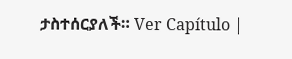ታስተሰርያለች። Ver Capítulo |